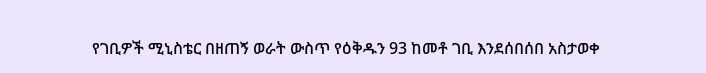የገቢዎች ሚኒስቴር በዘጠኝ ወራት ውስጥ የዕቅዱን 93 ከመቶ ገቢ እንደሰበሰበ አስታወቀ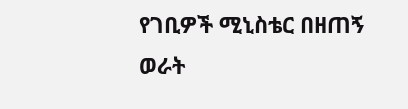የገቢዎች ሚኒስቴር በዘጠኝ ወራት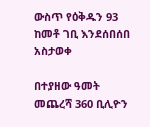ውስጥ የዕቅዱን 93 ከመቶ ገቢ እንደሰበሰበ አስታወቀ

በተያዘው ዓመት መጨረሻ 360 ቢሊዮን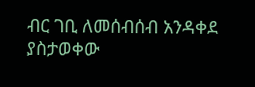ብር ገቢ ለመሰብሰብ አንዳቀደ ያስታወቀው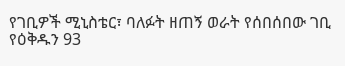የገቢዎች ሚኒስቴር፣ ባለፉት ዘጠኝ ወራት የሰበሰበው ገቢ የዕቅዱን 93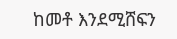ከመቶ እንደሚሸፍን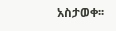አስታወቀ፡፡